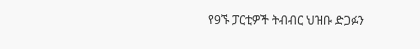የ9ኙ ፓርቲዎች ትብብር ህዝቡ ድጋፉን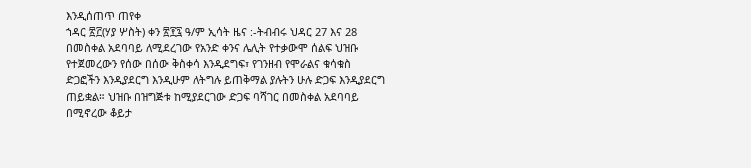እንዲሰጠጥ ጠየቀ
ኀዳር ፳፫(ሃያ ሦስት) ቀን ፳፻፯ ዓ/ም ኢሳት ዜና :-ትብብሩ ህዳር 27 እና 28 በመስቀል አደባባይ ለሚደረገው የአንድ ቀንና ሌሊት የተቃውሞ ሰልፍ ህዝቡ የተጀመረውን የሰው በሰው ቅስቀሳ እንዲደግፍ፣ የገንዘብ የሞራልና ቁሳቁስ ድጋፎችን እንዲያደርግ እንዲሁም ለትግሉ ይጠቅማል ያሉትን ሁሉ ድጋፍ እንዲያደርግ ጠይቋል። ህዝቡ በዝግጅቱ ከሚያደርገው ድጋፍ ባሻገር በመስቀል አደባባይ በሚኖረው ቆይታ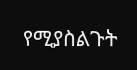የሚያስልጉት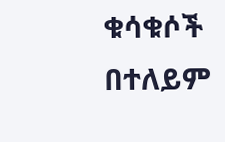ቁሳቁሶች በተለይም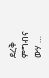ደረቅ ምግብና ውሃ …